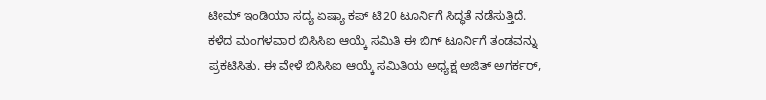ಟೀಮ್ ಇಂಡಿಯಾ ಸದ್ಯ ಏಷ್ಯಾ ಕಪ್ ಟಿ20 ಟೂರ್ನಿಗೆ ಸಿದ್ಧತೆ ನಡೆಸುತ್ತಿದೆ. ಕಳೆದ ಮಂಗಳವಾರ ಬಿಸಿಸಿಐ ಆಯ್ಕೆ ಸಮಿತಿ ಈ ಬಿಗ್ ಟೂರ್ನಿಗೆ ತಂಡವನ್ನು ಪ್ರಕಟಿಸಿತು. ಈ ವೇಳೆ ಬಿಸಿಸಿಐ ಆಯ್ಕೆ ಸಮಿತಿಯ ಅಧ್ಯಕ್ಷ ಅಜಿತ್ ಅಗರ್ಕರ್,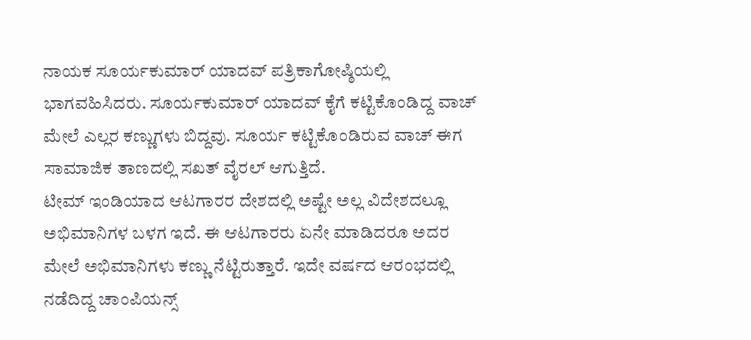ನಾಯಕ ಸೂರ್ಯಕುಮಾರ್ ಯಾದವ್ ಪತ್ರಿಕಾಗೋಷ್ಠಿಯಲ್ಲಿ ಭಾಗವಹಿಸಿದರು. ಸೂರ್ಯಕುಮಾರ್ ಯಾದವ್ ಕೈಗೆ ಕಟ್ಟಿಕೊಂಡಿದ್ದ ವಾಚ್ ಮೇಲೆ ಎಲ್ಲರ ಕಣ್ಣುಗಳು ಬಿದ್ದವು. ಸೂರ್ಯ ಕಟ್ಟಿಕೊಂಡಿರುವ ವಾಚ್ ಈಗ ಸಾಮಾಜಿಕ ತಾಣದಲ್ಲಿ ಸಖತ್ ವೈರಲ್ ಆಗುತ್ತಿದೆ.
ಟೀಮ್ ಇಂಡಿಯಾದ ಆಟಗಾರರ ದೇಶದಲ್ಲಿ ಅಷ್ಟೇ ಅಲ್ಲ ವಿದೇಶದಲ್ಲೂ ಅಭಿಮಾನಿಗಳ ಬಳಗ ಇದೆ. ಈ ಆಟಗಾರರು ಏನೇ ಮಾಡಿದರೂ ಅದರ ಮೇಲೆ ಅಭಿಮಾನಿಗಳು ಕಣ್ಣು ನೆಟ್ಟಿರುತ್ತಾರೆ. ಇದೇ ವರ್ಷದ ಆರಂಭದಲ್ಲಿ ನಡೆದಿದ್ದ ಚಾಂಪಿಯನ್ಸ್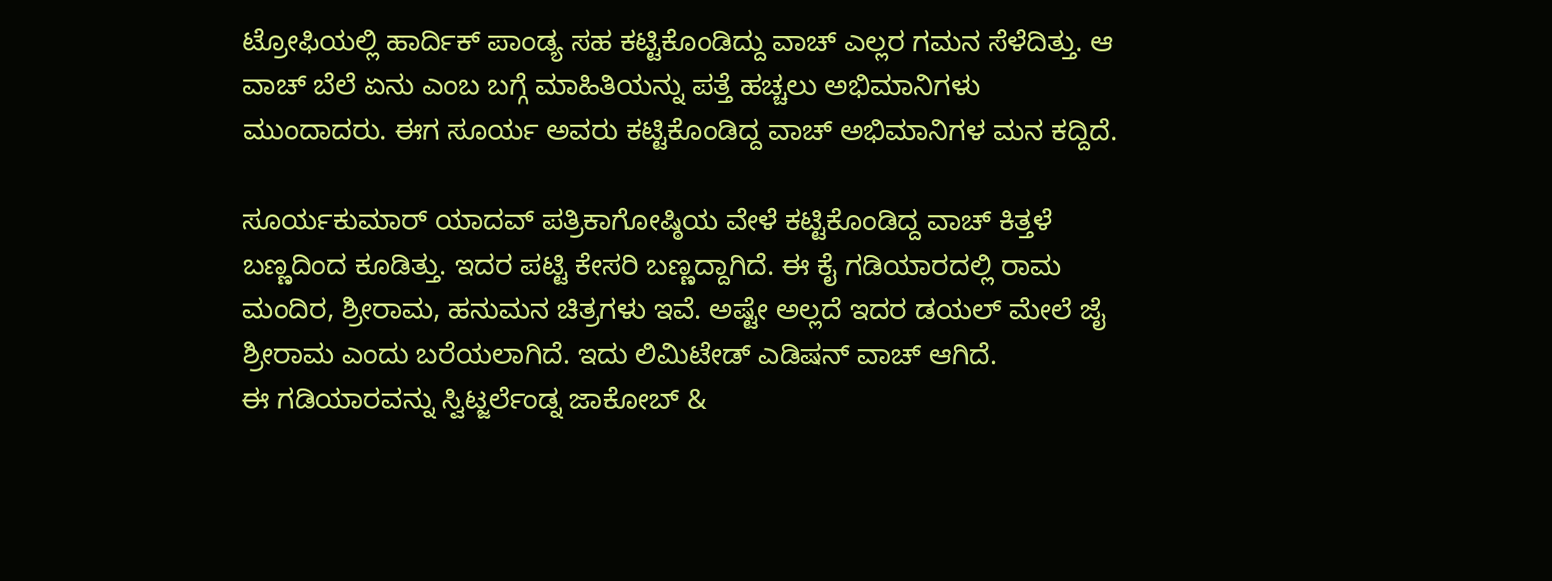ಟ್ರೋಫಿಯಲ್ಲಿ ಹಾರ್ದಿಕ್ ಪಾಂಡ್ಯ ಸಹ ಕಟ್ಟಿಕೊಂಡಿದ್ದು ವಾಚ್ ಎಲ್ಲರ ಗಮನ ಸೆಳೆದಿತ್ತು. ಆ ವಾಚ್ ಬೆಲೆ ಏನು ಎಂಬ ಬಗ್ಗೆ ಮಾಹಿತಿಯನ್ನು ಪತ್ತೆ ಹಚ್ಚಲು ಅಭಿಮಾನಿಗಳು ಮುಂದಾದರು. ಈಗ ಸೂರ್ಯ ಅವರು ಕಟ್ಟಿಕೊಂಡಿದ್ದ ವಾಚ್ ಅಭಿಮಾನಿಗಳ ಮನ ಕದ್ದಿದೆ.

ಸೂರ್ಯಕುಮಾರ್ ಯಾದವ್ ಪತ್ರಿಕಾಗೋಷ್ಠಿಯ ವೇಳೆ ಕಟ್ಟಿಕೊಂಡಿದ್ದ ವಾಚ್ ಕಿತ್ತಳೆ ಬಣ್ಣದಿಂದ ಕೂಡಿತ್ತು. ಇದರ ಪಟ್ಟಿ ಕೇಸರಿ ಬಣ್ಣದ್ದಾಗಿದೆ. ಈ ಕೈ ಗಡಿಯಾರದಲ್ಲಿ ರಾಮ ಮಂದಿರ, ಶ್ರೀರಾಮ, ಹನುಮನ ಚಿತ್ರಗಳು ಇವೆ. ಅಷ್ಟೇ ಅಲ್ಲದೆ ಇದರ ಡಯಲ್ ಮೇಲೆ ಜೈ ಶ್ರೀರಾಮ ಎಂದು ಬರೆಯಲಾಗಿದೆ. ಇದು ಲಿಮಿಟೇಡ್ ಎಡಿಷನ್ ವಾಚ್ ಆಗಿದೆ.
ಈ ಗಡಿಯಾರವನ್ನು ಸ್ವಿಟ್ಜರ್ಲೆಂಡ್ನ ಜಾಕೋಬ್ &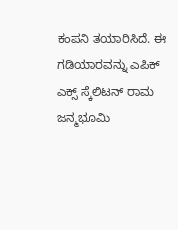ಕಂಪನಿ ತಯಾರಿಸಿದೆ. ಈ ಗಡಿಯಾರವನ್ನು ಎಪಿಕ್ ಎಕ್ಸ್ ಸ್ಕೆಲಿಟನ್ ರಾಮ ಜನ್ಮಭೂಮಿ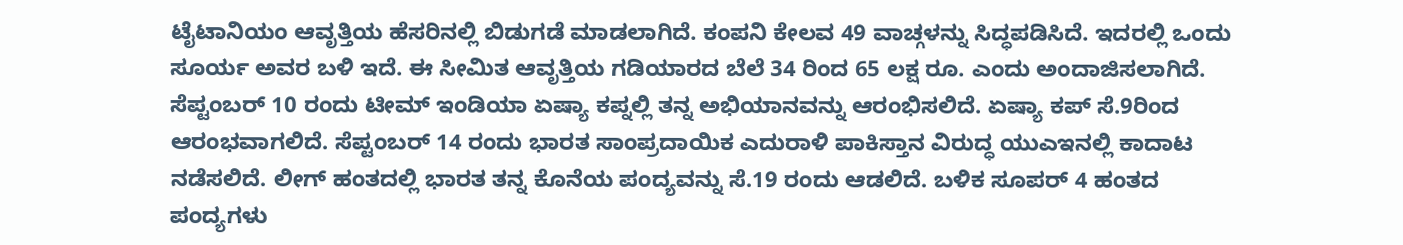ಟೈಟಾನಿಯಂ ಆವೃತ್ತಿಯ ಹೆಸರಿನಲ್ಲಿ ಬಿಡುಗಡೆ ಮಾಡಲಾಗಿದೆ. ಕಂಪನಿ ಕೇಲವ 49 ವಾಚ್ಗಳನ್ನು ಸಿದ್ಧಪಡಿಸಿದೆ. ಇದರಲ್ಲಿ ಒಂದು ಸೂರ್ಯ ಅವರ ಬಳಿ ಇದೆ. ಈ ಸೀಮಿತ ಆವೃತ್ತಿಯ ಗಡಿಯಾರದ ಬೆಲೆ 34 ರಿಂದ 65 ಲಕ್ಷ ರೂ. ಎಂದು ಅಂದಾಜಿಸಲಾಗಿದೆ.
ಸೆಪ್ಟಂಬರ್ 10 ರಂದು ಟೀಮ್ ಇಂಡಿಯಾ ಏಷ್ಯಾ ಕಪ್ನಲ್ಲಿ ತನ್ನ ಅಭಿಯಾನವನ್ನು ಆರಂಭಿಸಲಿದೆ. ಏಷ್ಯಾ ಕಪ್ ಸೆ.9ರಿಂದ ಆರಂಭವಾಗಲಿದೆ. ಸೆಪ್ಟಂಬರ್ 14 ರಂದು ಭಾರತ ಸಾಂಪ್ರದಾಯಿಕ ಎದುರಾಳಿ ಪಾಕಿಸ್ತಾನ ವಿರುದ್ಧ ಯುಎಇನಲ್ಲಿ ಕಾದಾಟ ನಡೆಸಲಿದೆ. ಲೀಗ್ ಹಂತದಲ್ಲಿ ಭಾರತ ತನ್ನ ಕೊನೆಯ ಪಂದ್ಯವನ್ನು ಸೆ.19 ರಂದು ಆಡಲಿದೆ. ಬಳಿಕ ಸೂಪರ್ 4 ಹಂತದ ಪಂದ್ಯಗಳು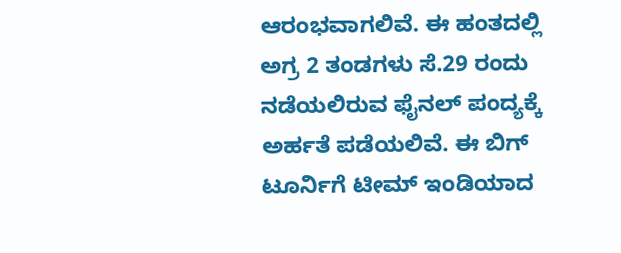ಆರಂಭವಾಗಲಿವೆ. ಈ ಹಂತದಲ್ಲಿ ಅಗ್ರ 2 ತಂಡಗಳು ಸೆ.29 ರಂದು ನಡೆಯಲಿರುವ ಫೈನಲ್ ಪಂದ್ಯಕ್ಕೆ ಅರ್ಹತೆ ಪಡೆಯಲಿವೆ. ಈ ಬಿಗ್ ಟೂರ್ನಿಗೆ ಟೀಮ್ ಇಂಡಿಯಾದ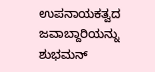ಉಪನಾಯಕತ್ವದ ಜವಾಬ್ದಾರಿಯನ್ನು ಶುಭಮನ್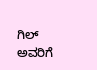ಗಿಲ್ ಅವರಿಗೆ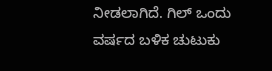ನೀಡಲಾಗಿದೆ. ಗಿಲ್ ಒಂದು ವರ್ಷದ ಬಳಿಕ ಚುಟುಕು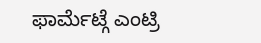ಫಾರ್ಮೆಟ್ಗೆ ಎಂಟ್ರಿ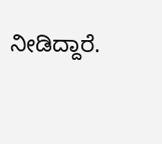ನೀಡಿದ್ದಾರೆ.